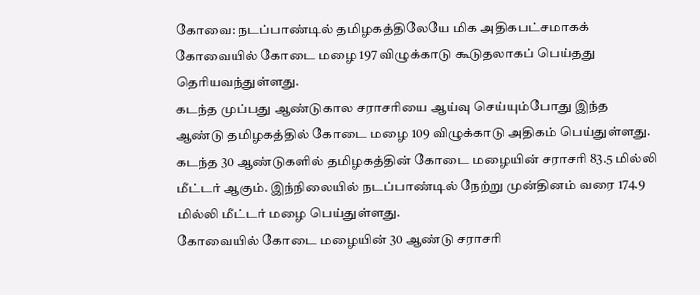கோவை: நடப்பாண்டில் தமிழகத்திலேயே மிக அதிகபட்சமாகக் கோவையில் கோடை மழை 197 விழுக்காடு கூடுதலாகப் பெய்தது தெரியவந்துள்ளது.
கடந்த முப்பது ஆண்டுகால சராசரியை ஆய்வு செய்யும்போது இந்த ஆண்டு தமிழகத்தில் கோடை மழை 109 விழுக்காடு அதிகம் பெய்துள்ளது.
கடந்த 30 ஆண்டுகளில் தமிழகத்தின் கோடை மழையின் சராசரி 83.5 மில்லி மீட்டர் ஆகும். இந்நிலையில் நடப்பாண்டில் நேற்று முன்தினம் வரை 174.9 மில்லி மீட்டர் மழை பெய்துள்ளது.
கோவையில் கோடை மழையின் 30 ஆண்டு சராசரி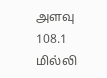அளவு 108.1 மில்லி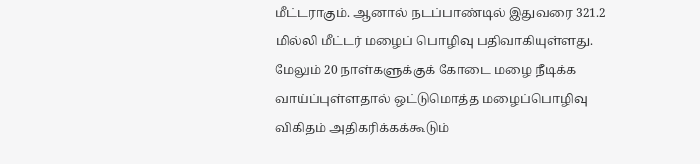மீட்டராகும். ஆனால் நடப்பாண்டில் இதுவரை 321.2 மில்லி மீட்டர் மழைப் பொழிவு பதிவாகியுள்ளது. மேலும் 20 நாள்களுக்குக் கோடை மழை நீடிக்க வாய்ப்புள்ளதால் ஒட்டுமொத்த மழைப்பொழிவு விகிதம் அதிகரிக்கக்கூடும்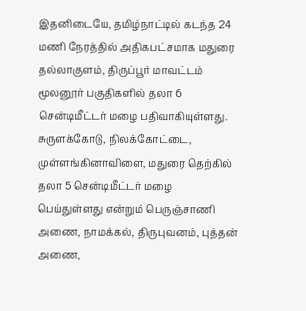இதனிடையே, தமிழ்நாட்டில் கடந்த 24 மணி நேரத்தில் அதிகபட்சமாக மதுரை தல்லாகுளம், திருப்பூர் மாவட்டம் மூலனூர் பகுதிகளில் தலா 6 சென்டிமீட்டர் மழை பதிவாகியுள்ளது.
சுருளக்கோடு, நிலக்கோட்டை, முள்ளங்கினாவிளை, மதுரை தெற்கில் தலா 5 சென்டிமீட்டர் மழை பெய்துள்ளது என்றும் பெருஞ்சாணி அணை, நாமக்கல், திருபுவனம், புத்தன் அணை,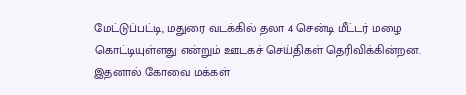மேட்டுப்பட்டி, மதுரை வடக்கில் தலா 4 சென்டி மீட்டர் மழை கொட்டியுள்ளது என்றும் ஊடகச் செய்திகள் தெரிவிக்கின்றன.
இதனால் கோவை மக்கள்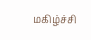மகிழ்ச்சி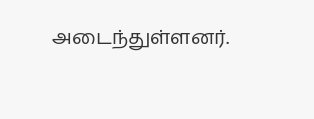அடைந்துள்ளனர்.